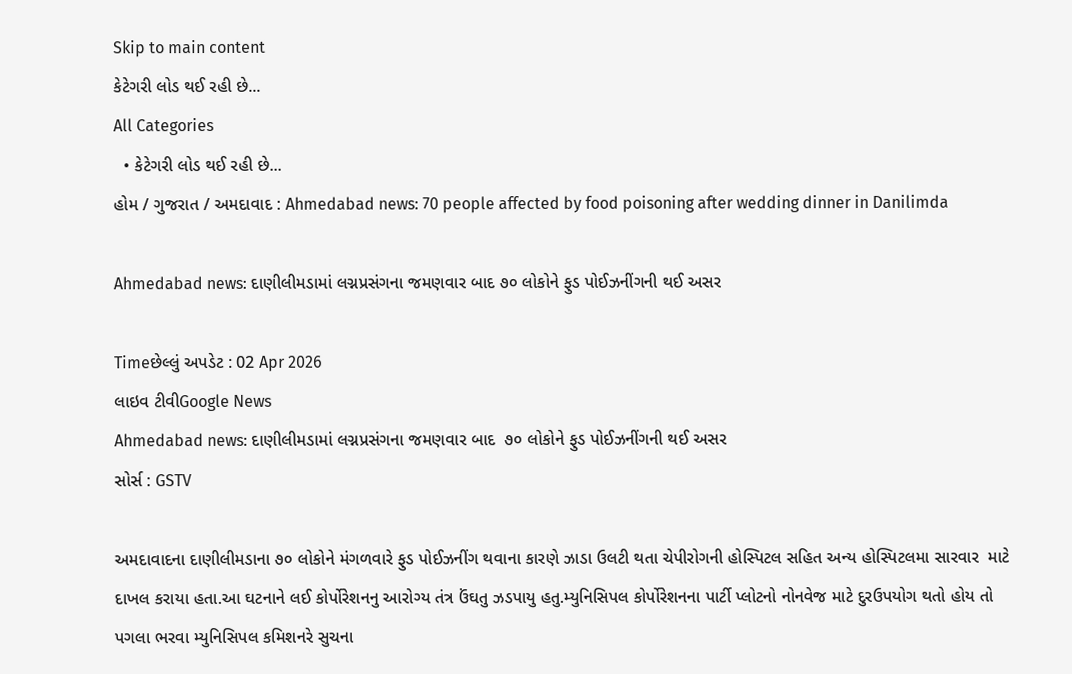Skip to main content
કેટેગરી લોડ થઈ રહી છે...
All Categories
  • કેટેગરી લોડ થઈ રહી છે...
હોમ / ગુજરાત / અમદાવાદ : Ahmedabad news: 70 people affected by food poisoning after wedding dinner in Danilimda

Ahmedabad news: દાણીલીમડામાં લગ્નપ્રસંગના જમણવાર બાદ ૭૦ લોકોને ફુડ પોઈઝનીંગની થઈ અસર

Timeછેલ્લું અપડેટ : 02 Apr 2026
લાઇવ ટીવીGoogle News
Ahmedabad news: દાણીલીમડામાં લગ્નપ્રસંગના જમણવાર બાદ  ૭૦ લોકોને ફુડ પોઈઝનીંગની થઈ અસર
સોર્સ : GSTV

અમદાવાદના દાણીલીમડાના ૭૦ લોકોને મંગળવારે ફુડ પોઈઝનીંગ થવાના કારણે ઝાડા ઉલટી થતા ચેપીરોગની હોસ્પિટલ સહિત અન્ય હોસ્પિટલમા સારવાર  માટે દાખલ કરાયા હતા.આ ઘટનાને લઈ કોર્પોરેશનનુ આરોગ્ય તંત્ર ઉંઘતુ ઝડપાયુ હતુ.મ્યુનિસિપલ કોર્પોરેશનના પાર્ટી પ્લોટનો નોનવેજ માટે દુરઉપયોગ થતો હોય તો પગલા ભરવા મ્યુનિસિપલ કમિશનરે સુચના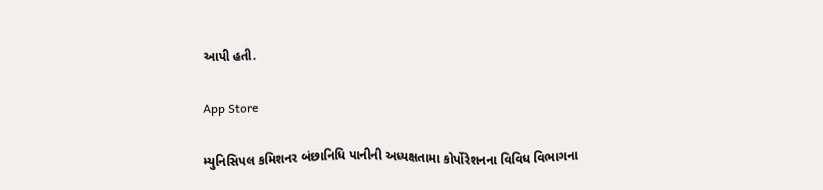આપી હતી.

App Store

મ્યુનિસિપલ કમિશનર બંછાનિધિ પાનીની અધ્યક્ષતામા કોર્પોરેશનના વિવિધ વિભાગના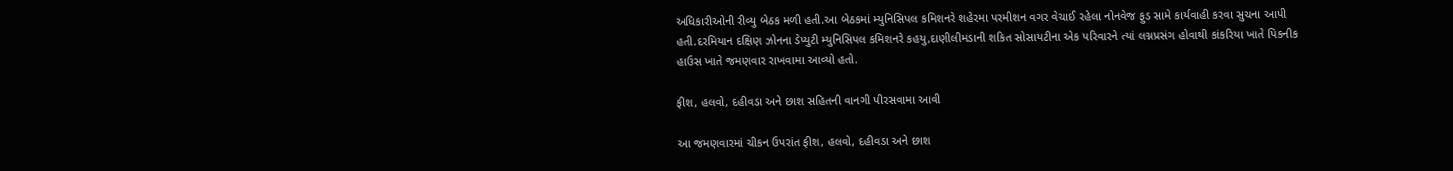અધિકારીઓની રીવ્યુ બેઠક મળી હતી.આ બેઠકમાં મ્યુનિસિપલ કમિશનરે શહેરમા પરમીશન વગર વેચાઈ રહેલા નોનવેજ ફુડ સામે કાર્યવાહી કરવા સુચના આપી હતી.દરમિયાન દક્ષિણ ઝોનના ડેપ્યુટી મ્યુનિસિપલ કમિશનરે કહયુ,દાણીલીમડાની શકિત સોસાયટીના એક પરિવારને ત્યાં લગ્નપ્રસંગ હોવાથી કાંકરિયા ખાતે પિકનીક હાઉસ ખાતે જમણવાર રાખવામા આવ્યો હતો.

ફીશ, હલવો, દહીવડા અને છાશ સહિતની વાનગી પીરસવામા આવી

આ જમણવારમાં ચીકન ઉપરાંત ફીશ, હલવો, દહીવડા અને છાશ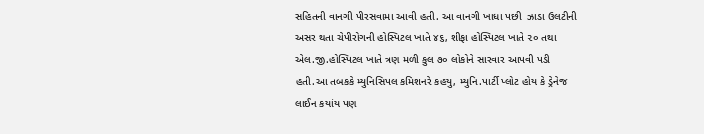સહિતની વાનગી પીરસવામા આવી હતી. આ વાનગી ખાધા પછી  ઝાડા ઉલટીની અસર થતા ચેપીરોગની હોસ્પિટલ ખાતે ૪૬, શીફા હોસ્પિટલ ખાતે ૨૦ તથા એલ.જી.હોસ્પિટલ ખાતે ત્રણ મળી કુલ ૭૦ લોકોને સારવાર આપવી પડી હતી.આ તબકકે મ્યુનિસિપલ કમિશનરે કહયુ, મ્યુનિ.પાર્ટી પ્લોટ હોય કે ડ્રેનેજ લાઈન કયાંય પણ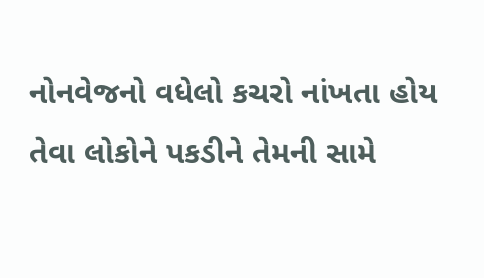નોનવેજનો વધેલો કચરો નાંખતા હોય તેવા લોકોને પકડીને તેમની સામે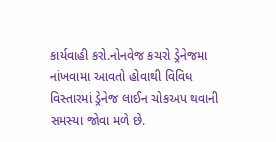કાર્યવાહી કરો.નોનવેજ કચરો ડ્રેનેજમા નાંખવામા આવતો હોવાથી વિવિધ વિસ્તારમાં ડ્રેનેજ લાઈન ચોકઅપ થવાની સમસ્યા જોવા મળે છે.